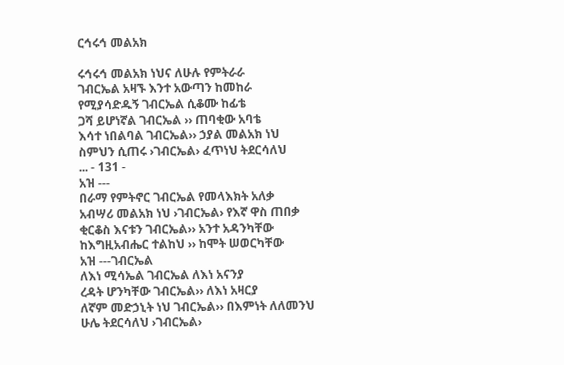ርኅሩኅ መልአክ

ሩኅሩኅ መልአክ ነህና ለሁሉ የምትራራ
ገብርኤል አዛኙ እንተ አውጣን ከመከራ
የሚያሳድዱኝ ገብርኤል ሲቆሙ ከፊቴ
ጋሻ ይሆነኛል ገብርኤል ›› ጠባቂው አባቴ
እሳተ ነበልባል ገብርኤል›› ኃያል መልአክ ነህ
ስምህን ሲጠሩ ›ገብርኤል› ፈጥነህ ትደርሳለህ
... - 131 -
አዝ ---
በራማ የምትኖር ገብርኤል የመላእክት አለቃ
አብሣሪ መልአክ ነህ ›ገብርኤል› የእኛ ዋስ ጠበቃ
ቂርቆስ እናቱን ገብርኤል›› አንተ አዳንካቸው
ከእግዚአብሔር ተልከህ ›› ከሞት ሠወርካቸው
አዝ ---ገብርኤል
ለእነ ሚሳኤል ገብርኤል ለእነ አናንያ
ረዳት ሆንካቸው ገብርኤል›› ለእነ አዛርያ
ለኛም መድኃኒት ነህ ገብርኤል›› በእምነት ለለመንህ
ሁሌ ትደርሳለህ ›ገብርኤል›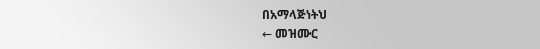በአማላጅነትህ
← መዝሙር